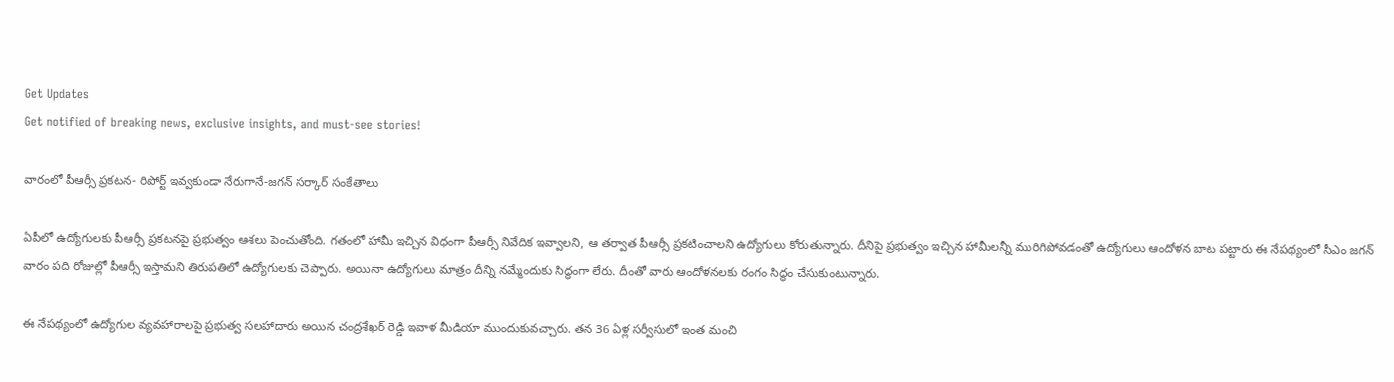Get Updates
Get notified of breaking news, exclusive insights, and must-see stories!

వారంలో పీఆర్సీ ప్రకటన- రిపోర్ట్ ఇవ్వకుండా నేరుగానే-జగన్ సర్కార్ సంకేతాలు

ఏపీలో ఉద్యోగులకు పీఆర్సీ ప్రకటనపై ప్రభుత్వం ఆశలు పెంచుతోంది. గతంలో హామీ ఇచ్చిన విధంగా పీఆర్సీ నివేదిక ఇవ్వాలని, ఆ తర్వాత పీఆర్సీ ప్రకటించాలని ఉద్యోగులు కోరుతున్నారు. దీనిపై ప్రభుత్వం ఇచ్చిన హామీలన్నీ మురిగిపోవడంతో ఉద్యోగులు ఆందోళన బాట పట్టారు ఈ నేపథ్యంలో సీఎం జగన్ వారం పది రోజుల్లో పీఆర్సీ ఇస్తామని తిరుపతిలో ఉద్యోగులకు చెప్పారు. అయినా ఉద్యోగులు మాత్రం దీన్ని నమ్మేందుకు సిద్ధంగా లేరు. దీంతో వారు ఆందోళనలకు రంగం సిద్ధం చేసుకుంటున్నారు.

ఈ నేపథ్యంలో ఉద్యోగుల వ్యవహారాలపై ప్రభుత్వ సలహాదారు అయిన చంద్రశేఖర్ రెడ్డి ఇవాళ మీడియా ముందుకువచ్చారు. తన 36 ఏళ్ల సర్వీసులో ఇంత మంచి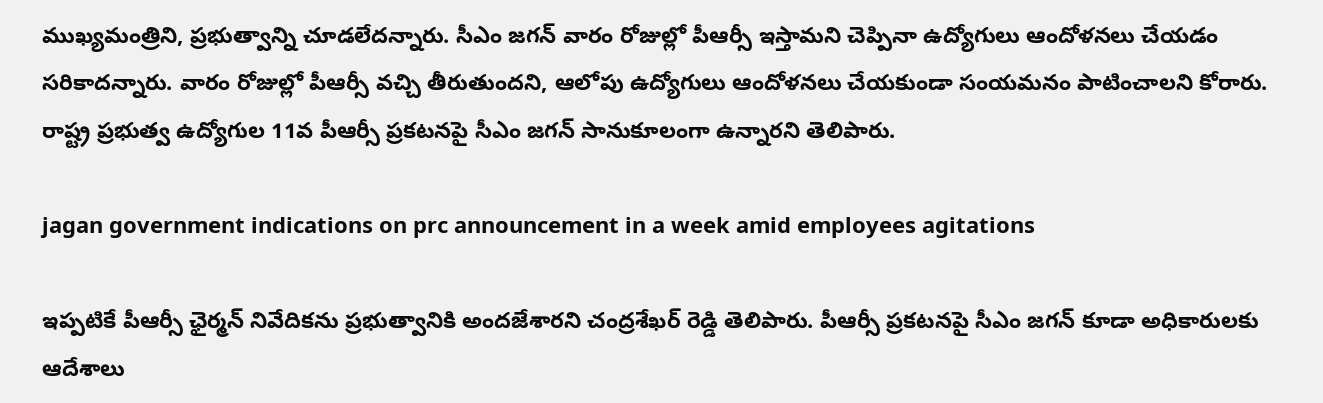ముఖ్యమంత్రిని, ప్రభుత్వాన్ని చూడలేదన్నారు. సీఎం జగన్ వారం రోజుల్లో పీఆర్సీ ఇస్తామని చెప్పినా ఉద్యోగులు ఆందోళనలు చేయడం సరికాదన్నారు. వారం రోజుల్లో పీఆర్సీ వచ్చి తీరుతుందని, ఆలోపు ఉద్యోగులు ఆందోళనలు చేయకుండా సంయమనం పాటించాలని కోరారు. రాష్ట్ర ప్రభుత్వ ఉద్యోగుల 11వ పీఆర్సీ ప్రకటనపై సీఎం జగన్ సానుకూలంగా ఉన్నారని తెలిపారు.

jagan government indications on prc announcement in a week amid employees agitations

ఇప్పటికే పీఆర్సీ ఛైర్మన్ నివేదికను ప్రభుత్వానికి అందజేశారని చంద్రశేఖర్ రెడ్డి తెలిపారు. పీఆర్సీ ప్రకటనపై సీఎం జగన్ కూడా అధికారులకు ఆదేశాలు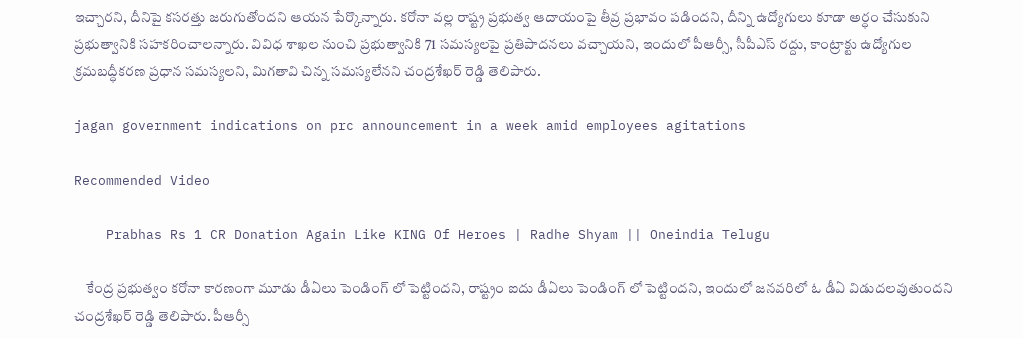ఇచ్చారని, దీనిపై కసరత్తు జరుగుతోందని ఆయన పేర్కొన్నారు. కరోనా వల్ల రాష్ట్ర ప్రభుత్వ ఆదాయంపై తీవ్ర ప్రభావం పడిందని, దీన్ని ఉద్యోగులు కూడా అర్ధం చేసుకుని ప్రభుత్వానికి సహకరించాలన్నారు. వివిధ శాఖల నుంచి ప్రభుత్వానికి 71 సమస్యలపై ప్రతిపాదనలు వచ్చాయని, ఇందులో పీఆర్సీ, సీపీఎస్ రద్దు, కాంట్రాక్టు ఉద్యోగుల క్రమబద్ధీకరణ ప్రధాన సమస్యలని, మిగతావి చిన్న సమస్యలేనని చంద్రశేఖర్ రెడ్డి తెలిపారు.

jagan government indications on prc announcement in a week amid employees agitations

Recommended Video

    Prabhas Rs 1 CR Donation Again Like KING Of Heroes | Radhe Shyam || Oneindia Telugu

    కేంద్ర ప్రభుత్వం కరోనా కారణంగా మూడు డీఏలు పెండింగ్ లో పెట్టిందని, రాష్ట్రం ఐదు డీఏలు పెండింగ్ లో పెట్టిందని, ఇందులో జనవరిలో ఓ డీఏ విడుదలవుతుందని చంద్రశేఖర్ రెడ్డి తెలిపారు. పీఆర్సీ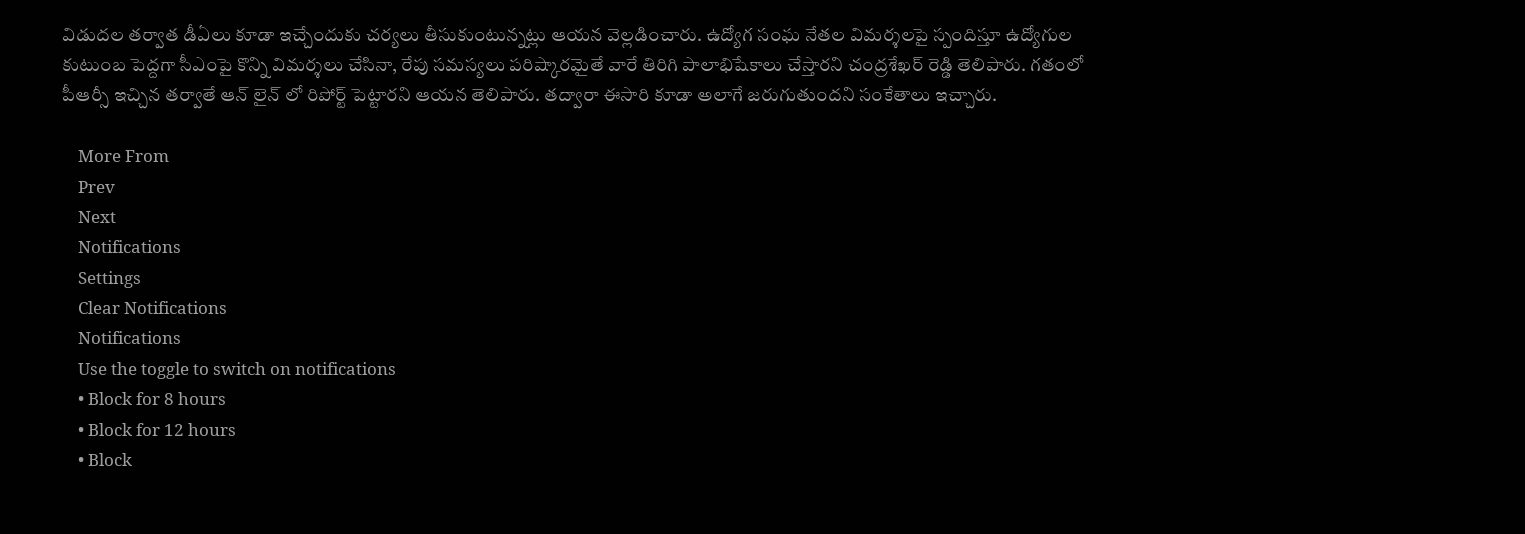విడుదల తర్వాత డీఏలు కూడా ఇచ్చేందుకు చర్యలు తీసుకుంటున్నట్లు ఆయన వెల్లడించారు. ఉద్యోగ సంఘ నేతల విమర్శలపై స్పందిస్తూ ఉద్యోగుల కుటుంబ పెద్దగా సీఎంపై కొన్ని విమర్శలు చేసినా, రేపు సమస్యలు పరిష్కారమైతే వారే తిరిగి పాలాభిషేకాలు చేస్తారని చంద్రశేఖర్ రెడ్డి తెలిపారు. గతంలో పీఆర్సీ ఇచ్చిన తర్వాతే ఆన్ లైన్ లో రిపోర్ట్ పెట్టారని ఆయన తెలిపారు. తద్వారా ఈసారి కూడా అలాగే జరుగుతుందని సంకేతాలు ఇచ్చారు.

    More From
    Prev
    Next
    Notifications
    Settings
    Clear Notifications
    Notifications
    Use the toggle to switch on notifications
    • Block for 8 hours
    • Block for 12 hours
    • Block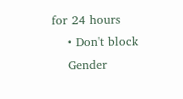for 24 hours
    • Don't block
    Gender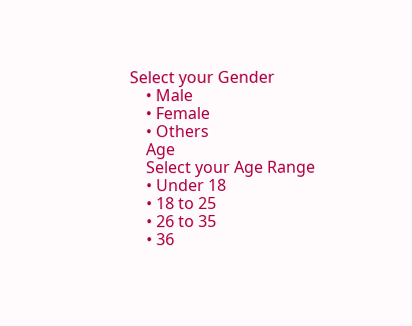Select your Gender
    • Male
    • Female
    • Others
    Age
    Select your Age Range
    • Under 18
    • 18 to 25
    • 26 to 35
    • 36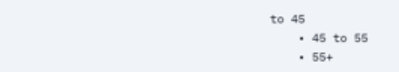to 45
    • 45 to 55
    • 55+